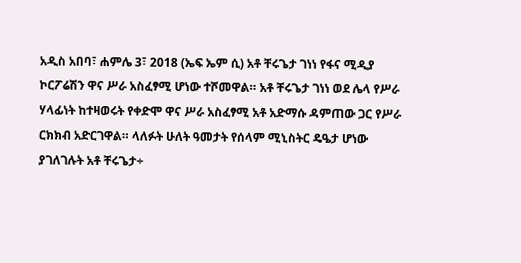አዲስ አበባ፣ ሐምሌ 3፣ 2018 (ኤፍ ኤም ሲ) አቶ ቸሩጌታ ገነነ የፋና ሚዲያ ኮርፖሬሽን ዋና ሥራ አስፈፃሚ ሆነው ተሾመዋል። አቶ ቸሩጌታ ገነነ ወደ ሌላ የሥራ ሃላፊነት ከተዛወሩት የቀድሞ ዋና ሥራ አስፈፃሚ አቶ አድማሱ ዳምጠው ጋር የሥራ ርክክብ አድርገዋል። ላለፉት ሁለት ዓመታት የሰላም ሚኒስትር ዴዔታ ሆነው ያገለገሉት አቶ ቸሩጌታ÷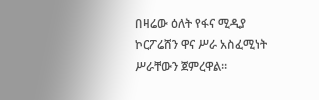በዛሬው ዕለት የፋና ሚዲያ ኮርፖሬሸን ዋና ሥራ አስፈሚነት ሥራቸውን ጀምረዋል፡፡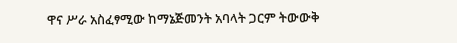ዋና ሥራ አስፈፃሚው ከማኔጅመንት አባላት ጋርም ትውውቅ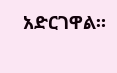አድርገዋል።